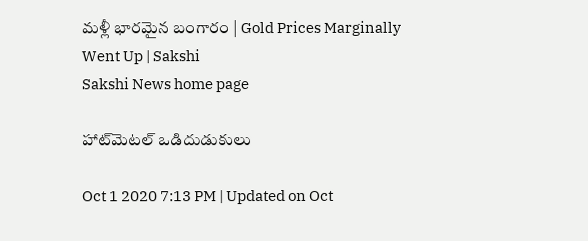మళ్లీ భారమైన బంగారం | Gold Prices Marginally Went Up | Sakshi
Sakshi News home page

హాట్‌మెటల్‌ ఒడిదుడుకులు

Oct 1 2020 7:13 PM | Updated on Oct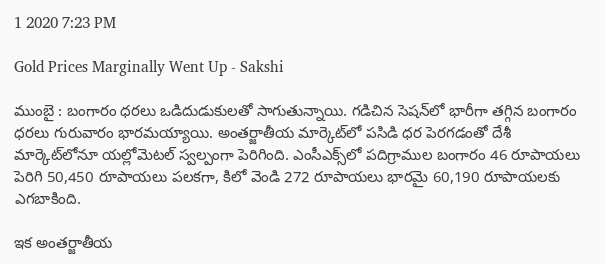1 2020 7:23 PM

Gold Prices Marginally Went Up - Sakshi

ముంబై : బంగారం ధరలు ఒడిదుడుకులతో సాగుతున్నాయి. గడిచిన సెషన్‌లో భారీగా తగ్గిన బంగారం ధరలు గురువారం భారమయ్యాయి. అంతర్జాతీయ మార్కెట్‌లో పసిడి ధర పెరగడంతో దేశీ మార్కెట్‌లోనూ యల్లోమెటల్‌ స్వల్పంగా పెరిగింది. ఎంసీఎక్స్‌లో పదిగ్రాముల బంగారం 46 రూపాయలు పెరిగి 50,450 రూపాయలు పలకగా, కిలో వెండి 272 రూపాయలు భారమై 60,190 రూపాయలకు ఎగబాకింది.

ఇక అంతర్జాతీయ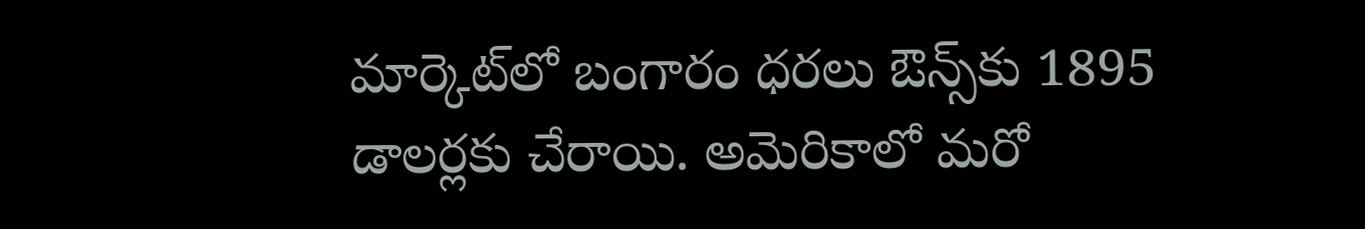మార్కెట్‌లో బంగారం ధరలు ఔన్స్‌కు 1895 డాలర్లకు చేరాయి. అమెరికాలో మరో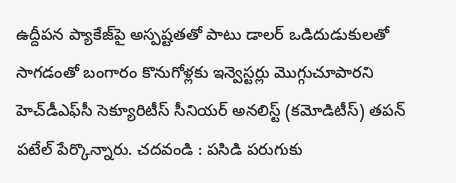ఉద్దీపన ప్యాకేజ్‌పై అస్పష్టతతో పాటు డాలర్‌ ఒడిదుడుకులతో సాగడంతో బంగారం కొనుగోళ్లకు ఇన్వెస్టర్లు మొగ్గుచూపారని హెచ్‌డీఎఫ్‌సీ సెక్యూరిటీస్‌ సీనియర్‌ అనలిస్ట్‌ (కమోడిటీస్‌) తపన్‌ పటేల్‌ పేర్కొన్నారు. చదవండి : పసిడి పరుగుకు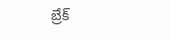బ్రేక్‌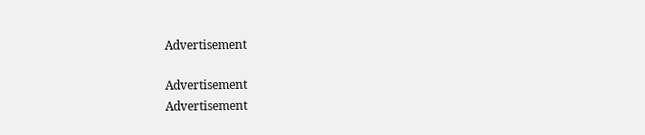Advertisement

Advertisement
Advertisement